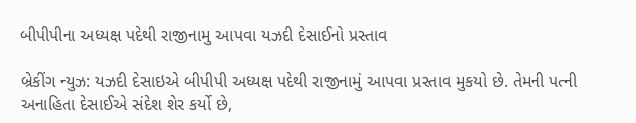બીપીપીના અધ્યક્ષ પદેથી રાજીનામુ આપવા યઝદી દેસાઈનો પ્રસ્તાવ

બ્રેકીંગ ન્યુઝ: યઝદી દેસાઇએ બીપીપી અધ્યક્ષ પદેથી રાજીનામું આપવા પ્રસ્તાવ મુકયો છે. તેમની પત્ની અનાહિતા દેસાઈએ સંદેશ શેર કર્યો છે,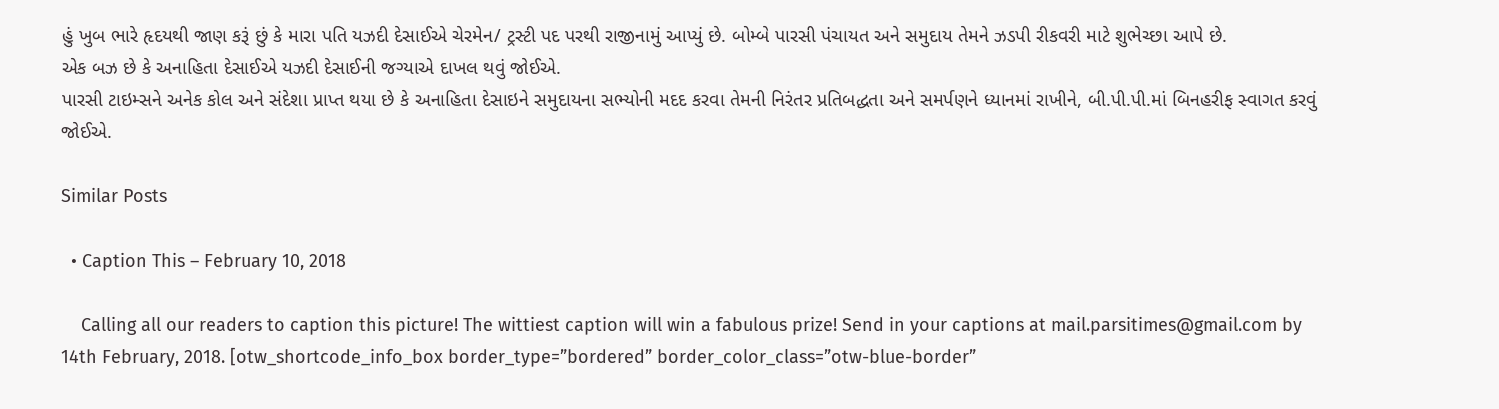હું ખુબ ભારે હૃદયથી જાણ કરૂં છું કે મારા પતિ યઝદી દેસાઈએ ચેરમેન/ ટ્રસ્ટી પદ પરથી રાજીનામું આપ્યું છે. બોમ્બે પારસી પંચાયત અને સમુદાય તેમને ઝડપી રીકવરી માટે શુભેચ્છા આપે છે.
એક બઝ છે કે અનાહિતા દેસાઈએ યઝદી દેસાઈની જગ્યાએ દાખલ થવું જોઈએ.
પારસી ટાઇમ્સને અનેક કોલ અને સંદેશા પ્રાપ્ત થયા છે કે અનાહિતા દેસાઇને સમુદાયના સભ્યોની મદદ કરવા તેમની નિરંતર પ્રતિબદ્ધતા અને સમર્પણને ધ્યાનમાં રાખીને, બી.પી.પી.માં બિનહરીફ સ્વાગત કરવું જોઈએ.

Similar Posts

  • Caption This – February 10, 2018

    Calling all our readers to caption this picture! The wittiest caption will win a fabulous prize! Send in your captions at mail.parsitimes@gmail.com by 14th February, 2018. [otw_shortcode_info_box border_type=”bordered” border_color_class=”otw-blue-border”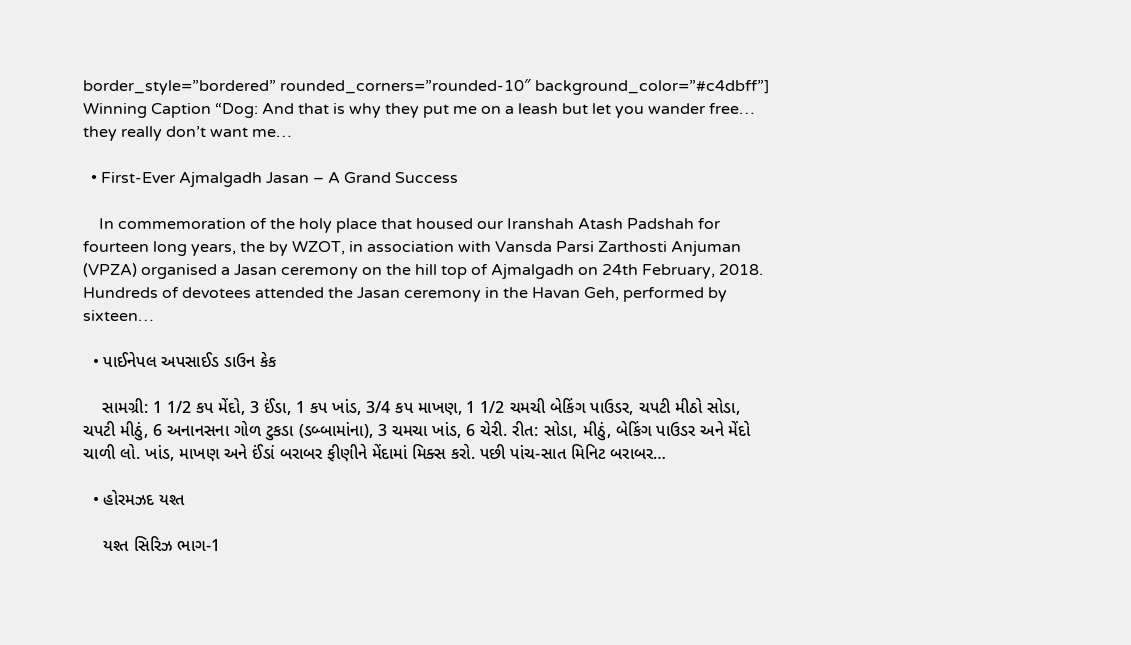border_style=”bordered” rounded_corners=”rounded-10″ background_color=”#c4dbff”] Winning Caption “Dog: And that is why they put me on a leash but let you wander free… they really don’t want me…

  • First-Ever Ajmalgadh Jasan – A Grand Success

    In commemoration of the holy place that housed our Iranshah Atash Padshah for fourteen long years, the by WZOT, in association with Vansda Parsi Zarthosti Anjuman (VPZA) organised a Jasan ceremony on the hill top of Ajmalgadh on 24th February, 2018. Hundreds of devotees attended the Jasan ceremony in the Havan Geh, performed by sixteen…

  • પાઈનેપલ અપસાઈડ ડાઉન કેક

    સામગ્રી: 1 1/2 કપ મેંદો, 3 ઈંડા, 1 કપ ખાંડ, 3/4 કપ માખણ, 1 1/2 ચમચી બેકિંગ પાઉડર, ચપટી મીઠો સોડા, ચપટી મીઠું, 6 અનાનસના ગોળ ટુકડા (ડબ્બામાંના), 3 ચમચા ખાંડ, 6 ચેરી. રીત: સોડા, મીઠું, બેકિંગ પાઉડર અને મેંદો ચાળી લો. ખાંડ, માખણ અને ઈંડાં બરાબર ફીણીને મેંદામાં મિક્સ કરો. પછી પાંચ-સાત મિનિટ બરાબર…

  • હોરમઝદ યશ્ત

    યશ્ત સિરિઝ ભાગ-1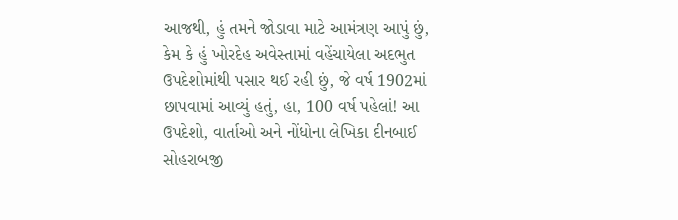આજથી, હું તમને જોડાવા માટે આમંત્રણ આપું છું, કેમ કે હું ખોરદેહ અવેસ્તામાં વહેંચાયેલા અદભુત ઉપદેશોમાંથી પસાર થઈ રહી છું, જે વર્ષ 1902માં છાપવામાં આવ્યું હતું, હા, 100 વર્ષ પહેલાં! આ ઉપદેશો, વાર્તાઓ અને નોંધોના લેખિકા દીનબાઈ સોહરાબજી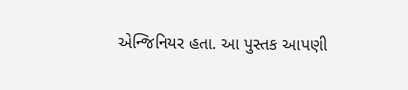એન્જિનિયર હતા. આ પુસ્તક આપણી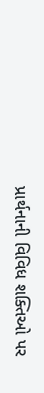પ્રાર્થનાની વિવિધ શક્તિઓ પર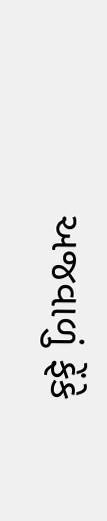અજવાળું ફેંકે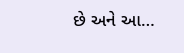છે અને આ…